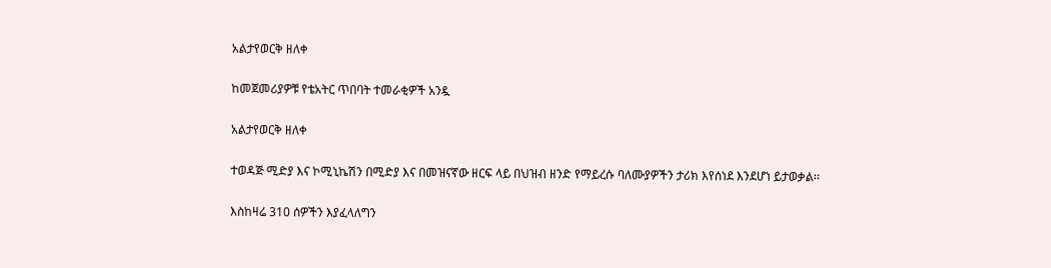አልታየወርቅ ዘለቀ

ከመጀመሪያዎቹ የቴአትር ጥበባት ተመራቂዎች አንዷ

አልታየወርቅ ዘለቀ

ተወዳጅ ሚድያ እና ኮሚኒኬሽን በሚድያ እና በመዝናኛው ዘርፍ ላይ በህዝብ ዘንድ የማይረሱ ባለሙያዎችን ታሪክ እየሰነደ እንደሆነ ይታወቃል፡፡

እስከዛሬ 310 ሰዎችን እያፈላለግን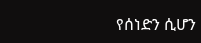የሰነድን ሲሆን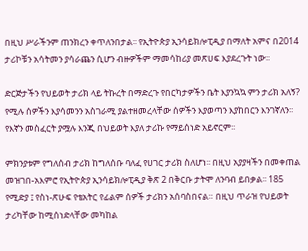በዚህ ሥራችንም ጠንክረን ቀጥለንበታል፡፡ የኢትዮጵያ ኢንሳይክሎፒዲያ በማለት አምና በ2014 ታሪኮቹን አሳትመን ያሳራጨን ሲሆን ብዙዎችም ማመሳከሪያ መጽሀፍ እያደረጉት ነው፡፡

ድርጅታችን የህይወት ታሪክ ላይ ትኩረት በማድረጉ የበርካታዎችን ቤት እያንኳኳ ምን ታሪክ አለኝ? የሚሉ ሰዎችን እያሳመንን አስገራሚ ያልተዘመረላቸው ሰዎችን እያወጣን እያከበርን እንገኛለን፡፡ የእኛን መስፈርት ያሟሉ እንጂ በህይወት እያለ ታሪኩ የማይሰነድ አይኖርም፡፡

ምክንያቱም የግለሰብ ታሪክ ከግለሰቡ ባለፈ የሀገር ታሪክ ስለሆነ፡፡ በዚህ አያያዛችን በመቀጠል መዝገበ-አእምሮ የኢትዮጵያ ኢንሳይክሎፒዲያ ቅጽ 2 በቅርቡ ታትሞ ለንባብ ይበቃል፡፡ 185 የሚድያ ፤ የስነ-ጽሁፍ የቴአትር የፊልም ሰዎች ታሪክን አሰባስበናል። በዚህ ጥራዝ የህይወት ታሪካቸው ከሚሰነድላቸው መካከል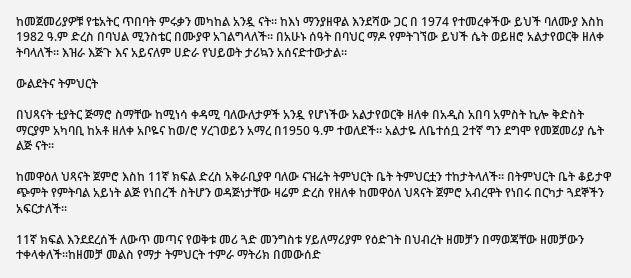ከመጀመሪያዎቹ የቴአትር ጥበባት ምሩቃን መካከል አንዷ ናት። ከእነ ማንያዘዋል እንደሻው ጋር በ 1974 የተመረቀችው ይህች ባለሙያ እስከ 1982 ዓ.ም ድረስ በባህል ሚንስቴር በሙያዋ አገልግላለች። በአሁኑ ሰዓት በባህር ማዶ የምትገኘው ይህች ሴት ወይዘሮ አልታየወርቅ ዘለቀ ትባላለች። እዝራ እጅጉ እና አይናለም ሀድራ የህይወት ታሪኳን አሰናድተውታል።

ውልደትና ትምህርት

በህጻናት ቲያትር ጅማሮ ስማቸው ከሚነሳ ቀዳሚ ባለውለታዎች አንዷ የሆነችው አልታየወርቅ ዘለቀ በአዲስ አበባ አምስት ኪሎ ቅድስት ማርያም አካባቢ ከአቶ ዘለቀ አቦዬና ከወ/ሮ ሃረገወይን አማረ በ1950 ዓ.ም ተወለደች። አልታዬ ለቤተሰቧ 2ተኛ ግን ደግሞ የመጀመሪያ ሴት ልጅ ናት።

ከመዋዕለ ህጻናት ጀምሮ እስከ 11ኛ ክፍል ድረስ አቅራቢያዋ ባለው ናዝሬት ትምህርት ቤት ትምህርቷን ተከታትላለች። በትምህርት ቤት ቆይታዋ ጭምት የምትባል አይነት ልጅ የነበረች ስትሆን ወዳጅነታቸው ዛሬም ድረስ የዘለቀ ከመዋዕለ ህጻናት ጀምሮ አብረዋት የነበሩ በርካታ ጓደኞችን አፍርታለች።

11ኛ ክፍል እንደደረሰች ለውጥ መጣና የወቅቱ መሪ ጓድ መንግስቱ ሃይለማሪያም የዕድገት በህብረት ዘመቻን በማወጃቸው ዘመቻውን ተቀላቀለች።ከዘመቻ መልስ የማታ ትምህርት ተምራ ማትሪክ በመውሰድ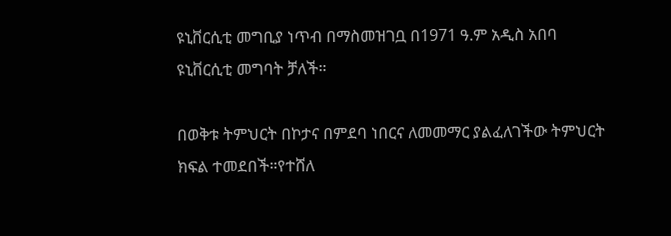ዩኒቨርሲቲ መግቢያ ነጥብ በማስመዝገቧ በ1971 ዓ.ም አዲስ አበባ ዩኒቨርሲቲ መግባት ቻለች።

በወቅቱ ትምህርት በኮታና በምደባ ነበርና ለመመማር ያልፈለገችው ትምህርት ክፍል ተመደበች።የተሸለ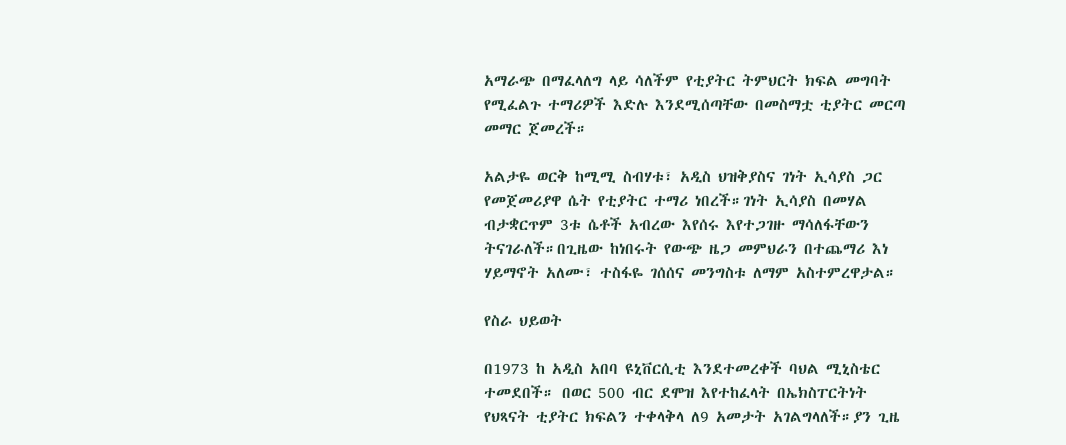አማራጭ በማፈላለግ ላይ ሳለችም የቲያትር ትምህርት ክፍል መግባት የሚፈልጉ ተማሪዎች እድሉ እንደሚሰጣቸው በመስማቷ ቲያትር መርጣ መማር ጀመረች።

አልታዬ ወርቅ ከሚሚ ስብሃቱ፣ አዲስ ህዝቅያስና ገነት ኢሳያስ ጋር የመጀመሪያዋ ሴት የቲያትር ተማሪ ነበረች።ገነት ኢሳያስ በመሃል ብታቋርጥም 3ቱ ሴቶች አብረው እየሰሩ እየተጋገዙ ማሳለፋቸውን ትናገራለች።በጊዜው ከነበሩት የውጭ ዜጋ መምህራን በተጨማሪ እነ ሃይማኖት አለሙ፣ ተስፋዬ ገሰሰና መንግስቱ ለማም አስተምረዋታል።

የስራ ህይወት

በ1973 ከ አዲስ አበባ ዩኒቨርሲቲ እንደተመረቀች ባህል ሚኒስቴር ተመደበች። በወር 500 ብር ደሞዝ እየተከፈላት በኤክስፐርትነት የህጻናት ቲያትር ክፍልን ተቀላቅላ ለ9 አመታት አገልግላለች።ያን ጊዜ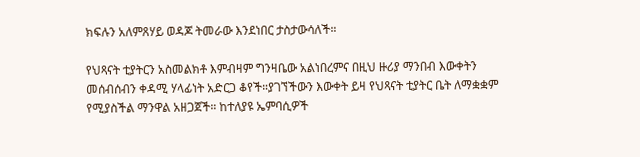ክፍሉን አለምጸሃይ ወዳጆ ትመራው እንደነበር ታስታውሳለች።

የህጻናት ቲያትርን አስመልክቶ እምብዛም ግንዛቤው አልነበረምና በዚህ ዙሪያ ማንበብ እውቀትን መሰብሰብን ቀዳሚ ሃላፊነት አድርጋ ቆየች።ያገኘችውን እውቀት ይዛ የህጻናት ቲያትር ቤት ለማቋቋም የሚያስችል ማንዋል አዘጋጀች። ከተለያዩ ኤምባሲዎች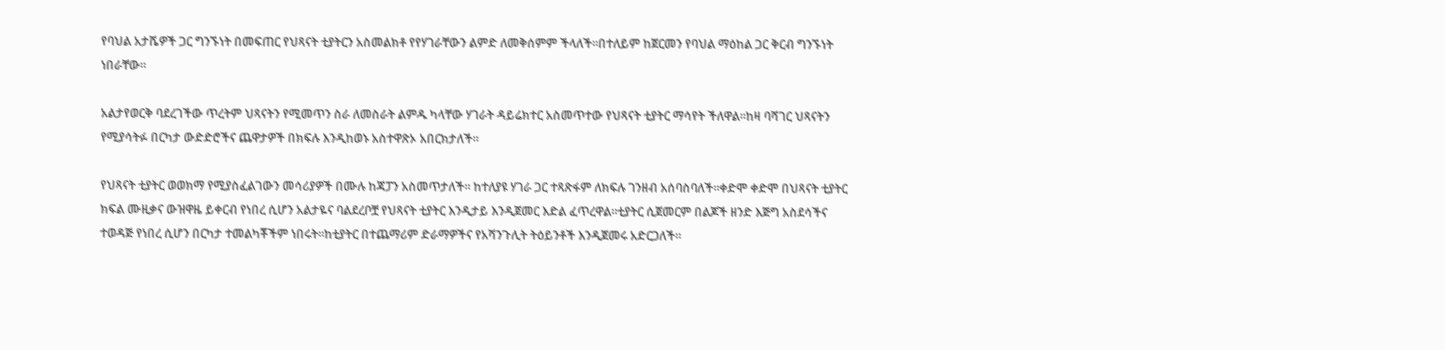የባህል አታሼዎች ጋር ግንኙነት በመፍጠር የህጻናት ቲያትርን አስመልክቶ የየሃገራቸውን ልምድ ለመቅሰምም ችላለች።በተለይም ከጀርመን የባህል ማዕከል ጋር ቅርብ ግንኙነት ነበራቸው።

አልታየወርቅ ባደረገችው ጥረትም ህጻናትን የሚመጥን ስራ ለመስራት ልምዱ ካላቸው ሃገራት ዳይሬክተር አስመጥተው የህጻናት ቲያትር ማሳየት ችለዋል።ከዛ ባሻገር ህጻናትን የሚያሳትፉ በርካታ ውድድሮችና ጨዋታዎች በክፍሉ እንዲከወኑ አስተዋጽኦ አበርክታለች።

የህጻናት ቲያትር ወወክማ የሚያስፈልገውን መሳሪያዎች በሙሉ ከጃፓን አስመጥታለች። ከተለያዩ ሃገራ ጋር ተጻጽፋም ለክፍሉ ገንዘብ አሰባስባለች።ቀድሞ ቀድሞ በህጻናት ቲያትር ክፍል ሙዚቃና ውዝዋዜ ይቀርብ የነበረ ሲሆን አልታዬና ባልደረቦቿ የህጻናት ቲያትር እንዲታይ እንዲጀመር እድል ፈጥረዋል።ቲያትር ሲጀመርም በልጆች ዘንድ እጅግ አስደሳችና ተወዳጅ የነበረ ሲሆን በርካታ ተመልካቾችም ነበሩት።ከቲያትር በተጨማሪም ድራማዎችና የአሻንጉሊት ትዕይንቶች እንዲጀመሩ አድርጋለች።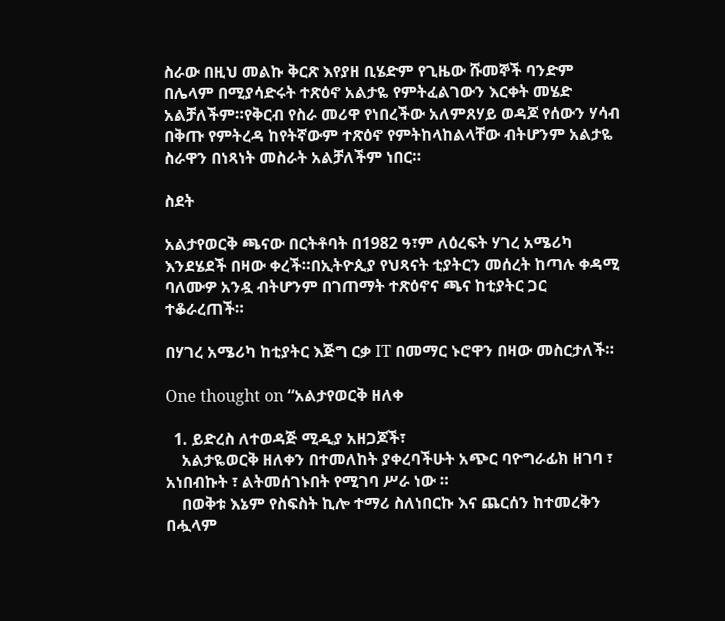ስራው በዚህ መልኩ ቅርጽ እየያዘ ቢሄድም የጊዜው ሹመኞች ባንድም በሌላም በሚያሳድሩት ተጽዕኖ አልታዬ የምትፈልገውን እርቀት መሄድ አልቻለችም።የቅርብ የስራ መሪዋ የነበረችው አለምጸሃይ ወዳጆ የሰውን ሃሳብ በቅጡ የምትረዳ ከየትኛውም ተጽዕኖ የምትከላከልላቸው ብትሆንም አልታዬ ስራዋን በነጻነት መስራት አልቻለችም ነበር።

ስደት

አልታየወርቅ ጫናው በርትቶባት በ1982 ዓ፣ም ለዕረፍት ሃገረ አሜሪካ እንደሄደች በዛው ቀረች።በኢትዮጲያ የህጻናት ቲያትርን መሰረት ከጣሉ ቀዳሚ ባለሙዎ አንዷ ብትሆንም በገጠማት ተጽዕኖና ጫና ከቲያትር ጋር ተቆራረጠች።

በሃገረ አሜሪካ ከቲያትር እጅግ ርቃ IT በመማር ኑሮዋን በዛው መስርታለች።

One thought on “አልታየወርቅ ዘለቀ

  1. ይድረስ ለተወዳጅ ሚዲያ አዘጋጆች፣
    አልታዬወርቅ ዘለቀን በተመለከት ያቀረባችሁት አጭር ባዮግራፊክ ዘገባ ፣ አነበብኩት ፣ ልትመሰገኑበት የሚገባ ሥራ ነው ።
    በወቅቱ እኔም የስፍስት ኪሎ ተማሪ ስለነበርኩ እና ጨርሰን ከተመረቅን በሗላም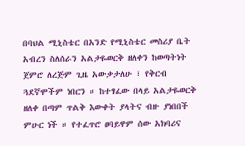በባህል ሚኒስቴር በአንድ የሚኒስቴር መስሪያ ቤት አብረን ስለሰራን አልታዬወርቅ ዘለቀን ከወጣትነት ጀምሮ ለረጅም ጊዜ አውቃታለሁ ፣ የቅርብ ጓደኛሞችም ነበርን ። ከተፃፈው በላይ አልታዬወርቅ ዘለቀ በጣም ጥልቅ እውቀት ያላትና ብዙ ያነበበች ምሁር ነች ። የተፈጥሮ ፀባይዋም ሰው አክባሪና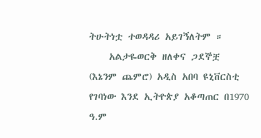ትሁትነቷ ተወዳዳሪ አይገኝለትም ።
    አልታዬወርቅ ዘለቀና ጋደኞቿ (እኔንም ጨምሮ) አዲስ አበባ ዩኒቨርስቲ የገባነው እንደ ኢትዮጵያ አቆጣጠር በ1970 ዓ.ም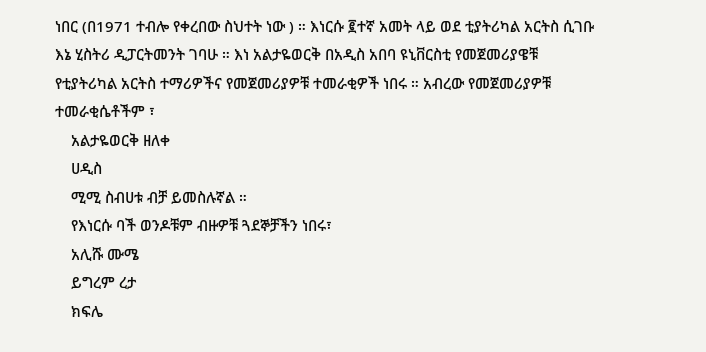ነበር (በ1971 ተብሎ የቀረበው ስህተት ነው ) ። እነርሱ ፪ተኛ አመት ላይ ወደ ቲያትሪካል አርትስ ሲገቡ እኔ ሂስትሪ ዲፓርትመንት ገባሁ ። እነ አልታዬወርቅ በአዲስ አበባ ዩኒቨርስቲ የመጀመሪያዌቹ የቲያትሪካል አርትስ ተማሪዎችና የመጀመሪያዎቹ ተመራቂዎች ነበሩ ። አብረው የመጀመሪያዎቹ ተመራቂሴቶችም ፣
    አልታዬወርቅ ዘለቀ
    ሀዲስ
    ሚሚ ስብሀቱ ብቻ ይመስሉኛል ።
    የእነርሱ ባች ወንዶቹም ብዙዎቹ ጓደኞቻችን ነበሩ፣
    አሊሹ ሙሜ
    ይግረም ረታ
    ክፍሌ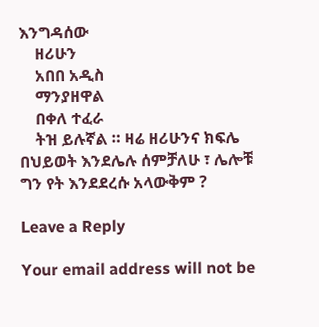እንግዳሰው
    ዘሪሁን
    አበበ አዲስ
    ማንያዘዋል
    በቀለ ተፈራ
    ትዝ ይሉኛል ። ዛሬ ዘሪሁንና ክፍሌ በህይወት እንደሌሉ ሰምቻለሁ ፣ ሌሎቹ ግን የት እንደደረሱ አላውቅም ?

Leave a Reply

Your email address will not be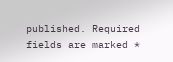published. Required fields are marked *